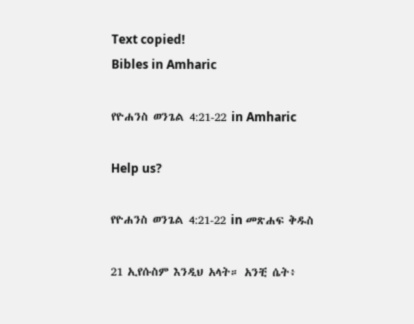Text copied!
Bibles in Amharic

የዮሐንስ ወንጌል 4:21-22 in Amharic

Help us?

የዮሐንስ ወንጌል 4:21-22 in መጽሐፍ ቅዱስ

21 ኢየሱስም እንዲህ አላት። አንቺ ሴት፥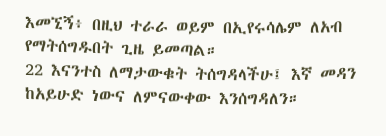እመኚኝ፥ በዚህ ተራራ ወይም በኢየሩሳሌም ለአብ የማትሰግዱበት ጊዜ ይመጣል።
22 እናንተስ ለማታውቁት ትሰግዳላችሁ፤ እኛ መዳን ከአይሁድ ነውና ለምናውቀው እንሰግዳለን።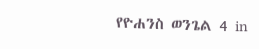የዮሐንስ ወንጌል 4 in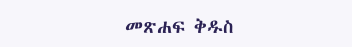መጽሐፍ ቅዱስ